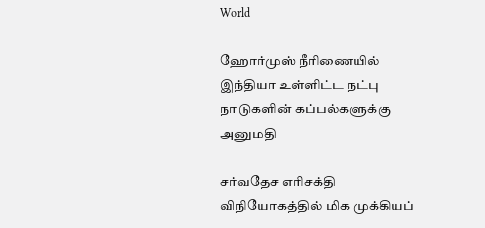World

ஹோர்முஸ் நீரிணையில் இந்தியா உள்ளிட்ட நட்பு நாடுகளின் கப்பல்களுக்கு அனுமதி

சர்வதேச எரிசக்தி விநியோகத்தில் மிக முக்கியப்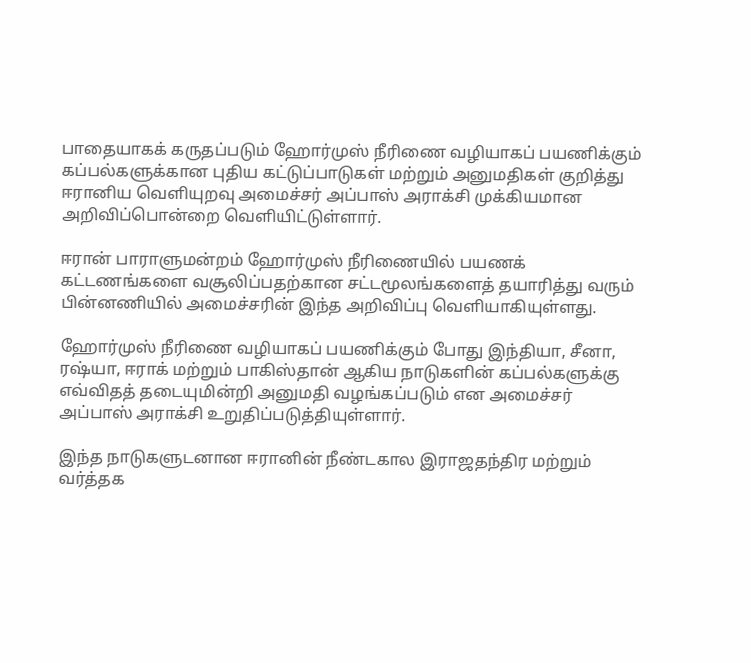பாதையாகக் கருதப்படும் ஹோர்முஸ் நீரிணை வழியாகப் பயணிக்கும் கப்பல்களுக்கான புதிய கட்டுப்பாடுகள் மற்றும் அனுமதிகள் குறித்து ஈரானிய வெளியுறவு அமைச்சர் அப்பாஸ் அராக்சி முக்கியமான அறிவிப்பொன்றை வெளியிட்டுள்ளார்.

ஈரான் பாராளுமன்றம் ஹோர்முஸ் நீரிணையில் பயணக் கட்டணங்களை வசூலிப்பதற்கான சட்டமூலங்களைத் தயாரித்து வரும் பின்னணியில் அமைச்சரின் இந்த அறிவிப்பு வெளியாகியுள்ளது.

ஹோர்முஸ் நீரிணை வழியாகப் பயணிக்கும் போது இந்தியா, சீனா, ரஷ்யா, ஈராக் மற்றும் பாகிஸ்தான் ஆகிய நாடுகளின் கப்பல்களுக்கு எவ்விதத் தடையுமின்றி அனுமதி வழங்கப்படும் என அமைச்சர் அப்பாஸ் அராக்சி உறுதிப்படுத்தியுள்ளார்.

இந்த நாடுகளுடனான ஈரானின் நீண்டகால இராஜதந்திர மற்றும் வர்த்தக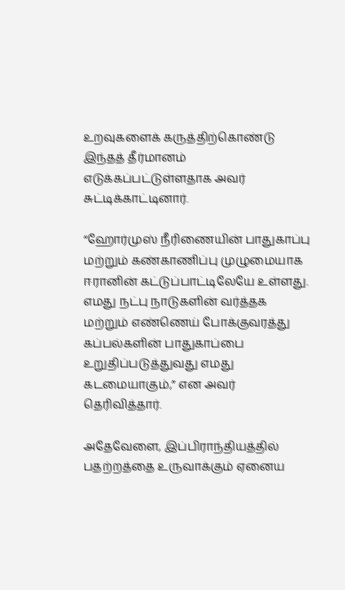உறவுகளைக் கருத்திற்கொண்டு இந்தத் தீர்மானம் எடுக்கப்பட்டுள்ளதாக அவர் சுட்டிக்காட்டினார்.

“ஹோர்முஸ் நீரிணையின் பாதுகாப்பு மற்றும் கண்காணிப்பு முழுமையாக ஈரானின் கட்டுப்பாட்டிலேயே உள்ளது. எமது நட்பு நாடுகளின் வர்த்தக மற்றும் எண்ணெய் போக்குவரத்து கப்பல்களின் பாதுகாப்பை உறுதிப்படுத்துவது எமது கடமையாகும்,” என அவர் தெரிவித்தார்.

அதேவேளை, இப்பிராந்தியத்தில் பதற்றத்தை உருவாக்கும் ஏனைய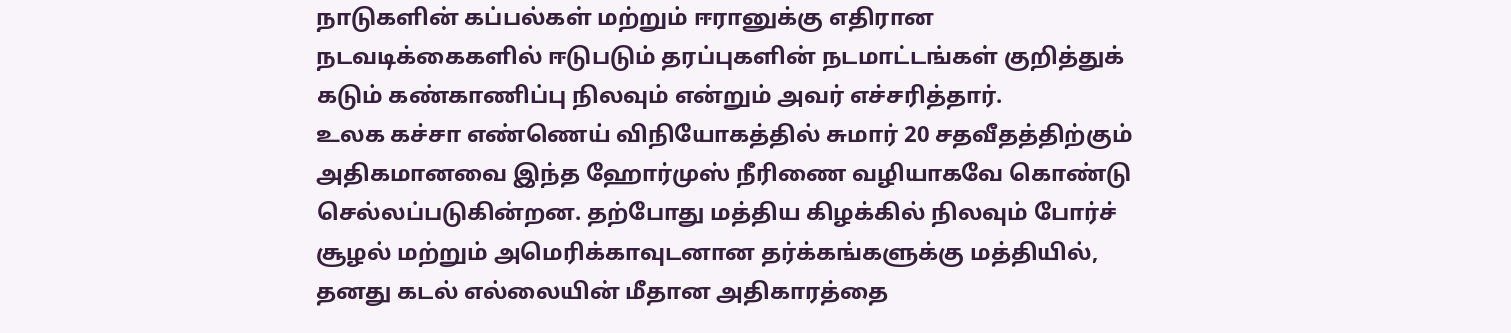நாடுகளின் கப்பல்கள் மற்றும் ஈரானுக்கு எதிரான நடவடிக்கைகளில் ஈடுபடும் தரப்புகளின் நடமாட்டங்கள் குறித்துக் கடும் கண்காணிப்பு நிலவும் என்றும் அவர் எச்சரித்தார்.
உலக கச்சா எண்ணெய் விநியோகத்தில் சுமார் 20 சதவீதத்திற்கும் அதிகமானவை இந்த ஹோர்முஸ் நீரிணை வழியாகவே கொண்டு செல்லப்படுகின்றன. தற்போது மத்திய கிழக்கில் நிலவும் போர்ச் சூழல் மற்றும் அமெரிக்காவுடனான தர்க்கங்களுக்கு மத்தியில், தனது கடல் எல்லையின் மீதான அதிகாரத்தை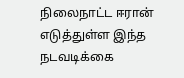நிலைநாட்ட ஈரான் எடுத்துள்ள இந்த நடவடிக்கை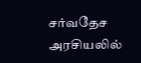சர்வதேச அரசியலில்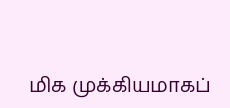மிக முக்கியமாகப்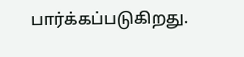பார்க்கப்படுகிறது.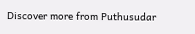Discover more from Puthusudar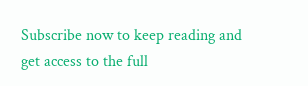Subscribe now to keep reading and get access to the full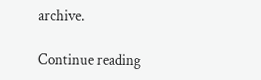archive.

Continue reading